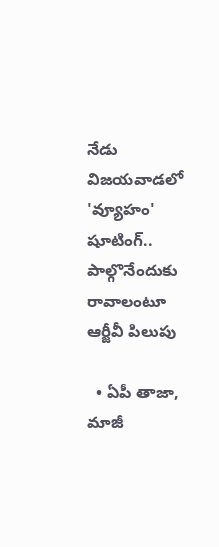నేడు విజయవాడలో 'వ్యూహం' షూటింగ్.. పాల్గొనేందుకు రావాలంటూ ఆర్జీవీ పిలుపు

  • ఏపీ తాజా, మాజీ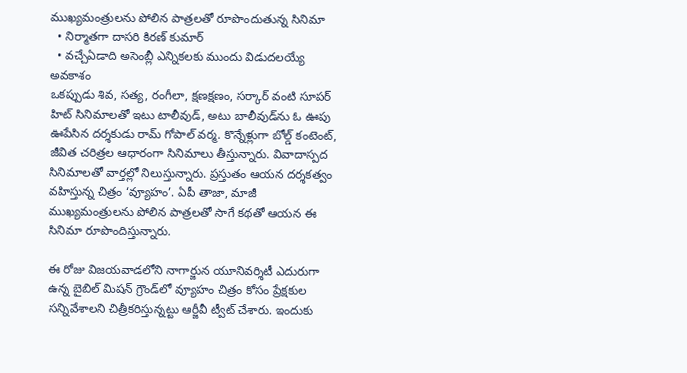ముఖ్యమంత్రులను పోలిన పాత్రలతో రూపొందుతున్న సినిమా
  • నిర్మాతగా దాసరి కిరణ్ కుమార్
  • వచ్చేఏడాది అసెంబ్లీ ఎన్నికలకు ముందు విడుదలయ్యే అవకాశం
ఒకప్పుడు శివ, సత్య, రంగీలా, క్షణక్షణం, సర్కార్ వంటి సూపర్ హిట్ సినిమాలతో ఇటు టాలీవుడ్, అటు బాలీవుడ్‌ను ఓ ఊపు ఊపేసిన దర్శకుడు రామ్ గోపాల్ వర్మ. కొన్నేళ్లుగా బోల్డ్ కంటెంట్, జీవిత చరిత్రల ఆధారంగా సినిమాలు తీస్తున్నారు. వివాదాస్పద సినిమాలతో వార్తల్లో నిలుస్తున్నారు. ప్రస్తుతం ఆయన దర్శకత్వం వహిస్తున్న చిత్రం ‘వ్యూహం’. ఏపీ తాజా, మాజీ ముఖ్యమంత్రులను పోలిన పాత్రలతో సాగే కథతో ఆయన ఈ సినిమా రూపొందిస్తున్నారు.

ఈ రోజు విజయవాడలోని నాగార్జున యూనివర్శిటీ ఎదురుగా ఉన్న బైబిల్ మిషన్ గ్రౌండ్‌లో వ్యూహం చిత్రం కోసం ప్రేక్షకుల సన్నివేశాలని చిత్రీకరిస్తున్నట్టు ఆర్జీవీ ట్వీట్ చేశారు. ఇందుకు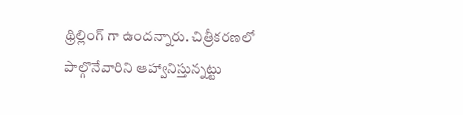థ్రిల్లింగ్ గా ఉందన్నారు. చిత్రీకరణలో పాల్గొనేవారిని ఆహ్వానిస్తున్నట్టు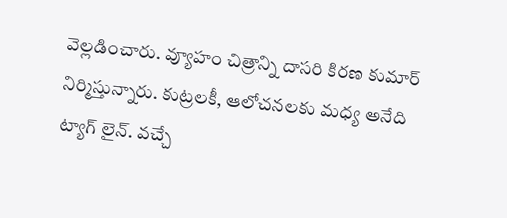వెల్లడించారు. వ్యూహం చిత్రాన్ని దాసరి కిరణ కుమార్ నిర్మిస్తున్నారు. కుట్రలకీ, ఆలోచనలకు మధ్య అనేది ట్యాగ్ లైన్. వచ్చే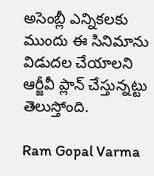అసెంబ్లీ ఎన్నికలకు ముందు ఈ సినిమాను విడుదల చేయాలని ఆర్జీవీ ప్లాన్ చేస్తున్నట్టు తెలుస్తోంది.

Ram Gopal Varma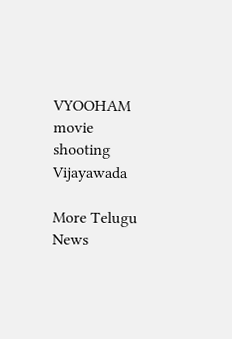VYOOHAM
movie
shooting
Vijayawada

More Telugu News